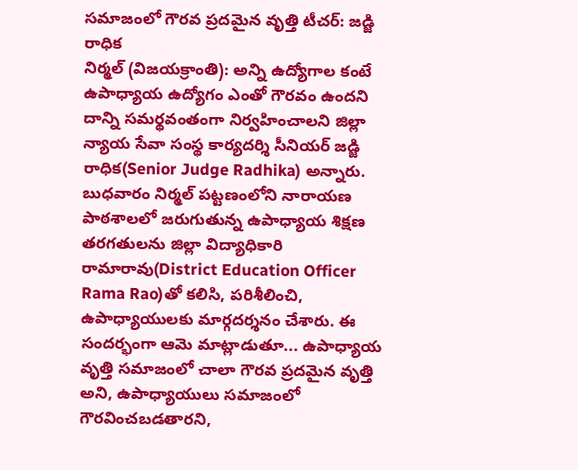సమాజంలో గౌరవ ప్రదమైన వృత్తి టీచర్: జడ్జి రాధిక
నిర్మల్ (విజయక్రాంతి): అన్ని ఉద్యోగాల కంటే ఉపాధ్యాయ ఉద్యోగం ఎంతో గౌరవం ఉందని దాన్ని సమర్థవంతంగా నిర్వహించాలని జిల్లా న్యాయ సేవా సంస్థ కార్యదర్శి సీనియర్ జడ్జి రాధిక(Senior Judge Radhika) అన్నారు. బుధవారం నిర్మల్ పట్టణంలోని నారాయణ పాఠశాలలో జరుగుతున్న ఉపాధ్యాయ శిక్షణ తరగతులను జిల్లా విద్యాధికారి రామారావు(District Education Officer Rama Rao)తో కలిసి, పరిశీలించి, ఉపాధ్యాయులకు మార్గదర్శనం చేశారు. ఈ సందర్భంగా ఆమె మాట్లాడుతూ... ఉపాధ్యాయ వృత్తి సమాజంలో చాలా గౌరవ ప్రదమైన వృత్తి అని, ఉపాధ్యాయులు సమాజంలో గౌరవించబడతారని,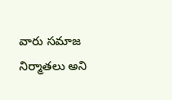వారు సమాజ నిర్మాతలు అని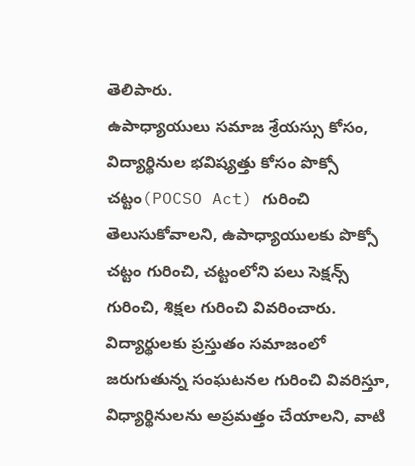తెలిపారు.
ఉపాధ్యాయులు సమాజ శ్రేయస్సు కోసం, విద్యార్థినుల భవిష్యత్తు కోసం పొక్సో చట్టం(POCSO Act) గురించి తెలుసుకోవాలని, ఉపాధ్యాయులకు పొక్సో చట్టం గురించి, చట్టంలోని పలు సెక్షన్స్ గురించి, శిక్షల గురించి వివరించారు. విద్యార్థులకు ప్రస్తుతం సమాజంలో జరుగుతున్న సంఘటనల గురించి వివరిస్తూ, విధ్యార్థినులను అప్రమత్తం చేయాలని, వాటి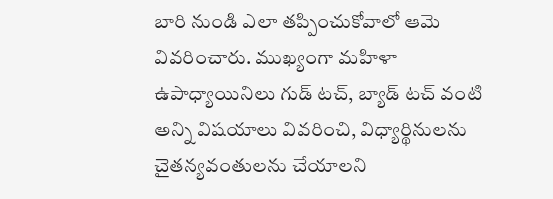బారి నుండి ఎలా తప్పించుకోవాలో ఆమె వివరించారు. ముఖ్యంగా మహిళా ఉపాధ్యాయినిలు గుడ్ టచ్, బ్యాడ్ టచ్ వంటి అన్ని విషయాలు వివరించి, విధ్యార్థినులను చైతన్యవంతులను చేయాలని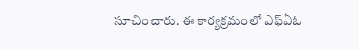సూచించారు. ఈ కార్యక్రమంలో ఎఫ్ఏఓ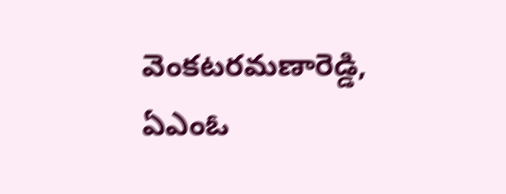వెంకటరమణారెడ్డి, ఏఎంఓ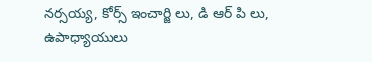నర్సయ్య, కోర్స్ ఇంచార్జి లు, డి ఆర్ పి లు, ఉపాధ్యాయులు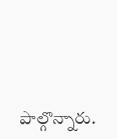పాల్గొన్నారు.